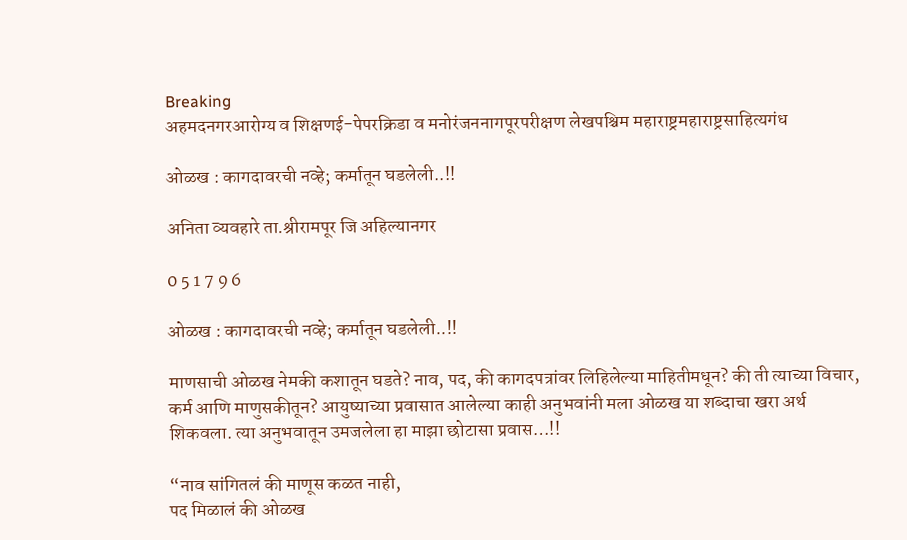Breaking
अहमदनगरआरोग्य व शिक्षणई-पेपरक्रिडा व मनोरंजननागपूरपरीक्षण लेखपश्चिम महाराष्ट्रमहाराष्ट्रसाहित्यगंध

ओळख : कागदावरची नव्हे; कर्मातून घडलेली..!!

अनिता व्यवहारे ता.श्रीरामपूर जि अहिल्यानगर

0 5 1 7 9 6

ओळख : कागदावरची नव्हे; कर्मातून घडलेली..!!

माणसाची ओळख नेमकी कशातून घडते? नाव, पद, की कागदपत्रांवर लिहिलेल्या माहितीमधून? की ती त्याच्या विचार, कर्म आणि माणुसकीतून? आयुष्याच्या प्रवासात आलेल्या काही अनुभवांनी मला ओळख या शब्दाचा खरा अर्थ शिकवला. त्या अनुभवातून उमजलेला हा माझा छोटासा प्रवास…!!

“नाव सांगितलं की माणूस कळत नाही,
पद मिळालं की ओळख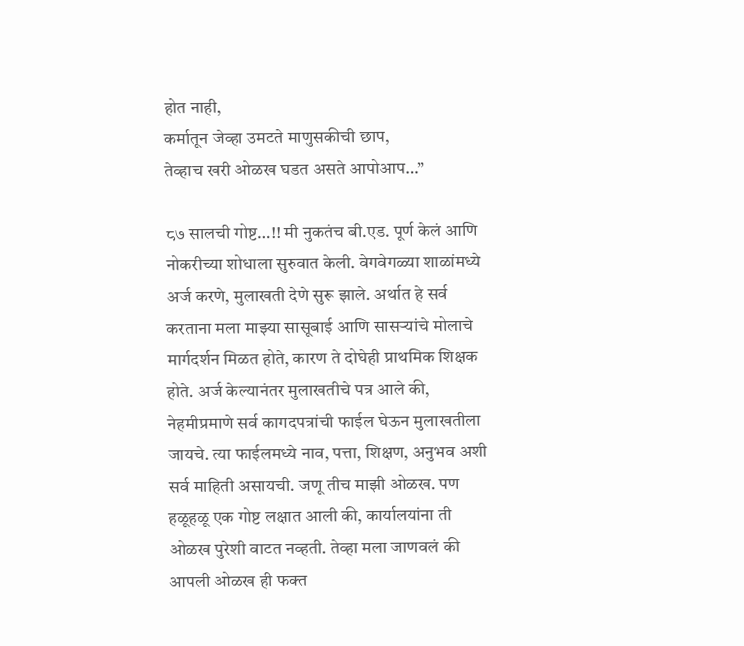होत नाही,
कर्मातून जेव्हा उमटते माणुसकीची छाप,
तेव्हाच खरी ओळख घडत असते आपोआप…”

८७ सालची गोष्ट…!! मी नुकतंच बी.एड. पूर्ण केलं आणि नोकरीच्या शोधाला सुरुवात केली. वेगवेगळ्या शाळांमध्ये अर्ज करणे, मुलाखती देणे सुरू झाले. अर्थात हे सर्व करताना मला माझ्या सासूबाई आणि सासऱ्यांचे मोलाचे मार्गदर्शन मिळत होते, कारण ते दोघेही प्राथमिक शिक्षक होते. अर्ज केल्यानंतर मुलाखतीचे पत्र आले की, नेहमीप्रमाणे सर्व कागदपत्रांची फाईल घेऊन मुलाखतीला जायचे. त्या फाईलमध्ये नाव, पत्ता, शिक्षण, अनुभव अशी सर्व माहिती असायची. जणू तीच माझी ओळख. पण हळूहळू एक गोष्ट लक्षात आली की, कार्यालयांना ती ओळख पुरेशी वाटत नव्हती. तेव्हा मला जाणवलं की आपली ओळख ही फक्त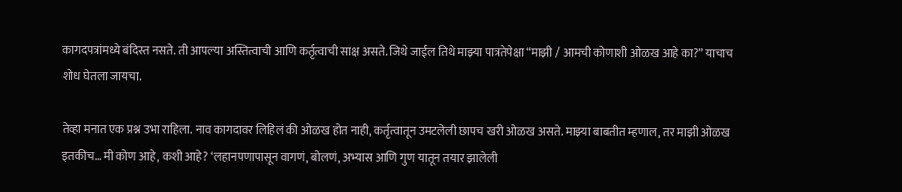कागदपत्रांमध्ये बंदिस्त नसते. ती आपल्या अस्तित्वाची आणि कर्तृत्वाची साक्ष असते. जिथे जाईल तिथे माझ्या पात्रतेपेक्षा “माझी / आमची कोणाशी ओळख आहे का?” याचाच शोध घेतला जायचा.

तेव्हा मनात एक प्रश्न उभा राहिला. नाव कागदावर लिहिलं की ओळख होत नाही, कर्तृत्वातून उमटलेली छापच खरी ओळख असते. माझ्या बाबतीत म्हणाल, तर माझी ओळख इतकीच… मी कोण आहे, कशी आहे? ‘लहानपणापासून वागणं, बोलणं, अभ्यास आणि गुण यातून तयार झालेली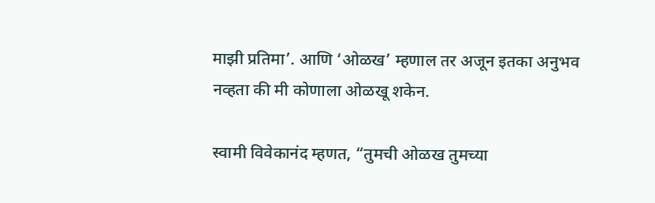माझी प्रतिमा’. आणि ‘ओळख’ म्हणाल तर अजून इतका अनुभव नव्हता की मी कोणाला ओळखू शकेन.

स्वामी विवेकानंद म्हणत, “तुमची ओळख तुमच्या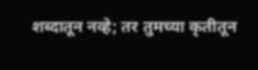शब्दातून नव्हे; तर तुमच्या कृतीतून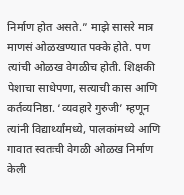निर्माण होत असते.” माझे सासरे मात्र माणसं ओळखण्यात पक्के होते. पण त्यांची ओळख वेगळीच होती. शिक्षकी पेशाचा साधेपणा, सत्याची कास आणि कर्तव्यनिष्ठा. ‘व्यवहारे गुरुजी’ म्हणून त्यांनी विद्यार्थ्यांमध्ये, पालकांमध्ये आणि गावात स्वतःची वेगळी ओळख निर्माण केली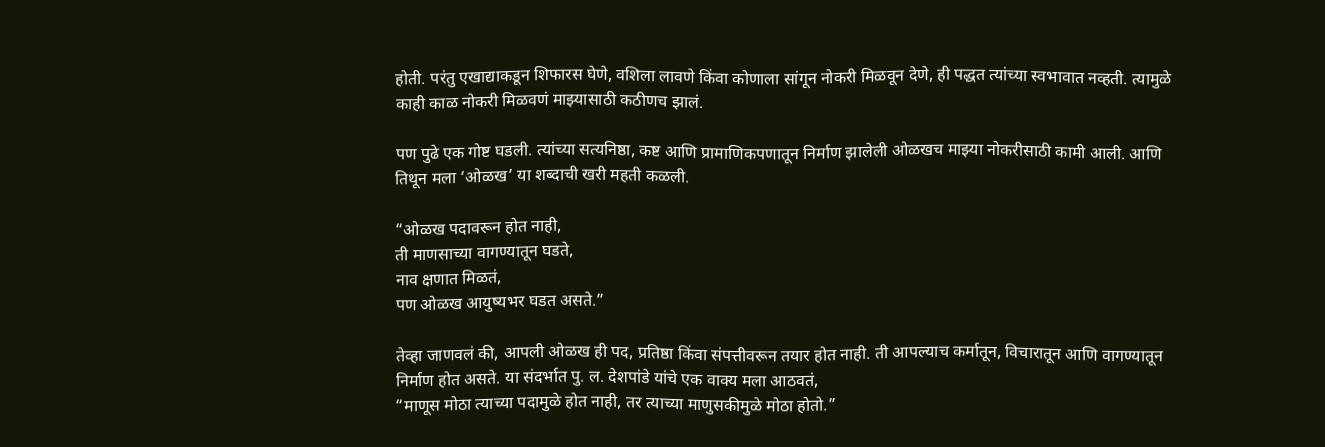होती. परंतु एखाद्याकडून शिफारस घेणे, वशिला लावणे किंवा कोणाला सांगून नोकरी मिळवून देणे, ही पद्धत त्यांच्या स्वभावात नव्हती. त्यामुळे काही काळ नोकरी मिळवणं माझ्यासाठी कठीणच झालं.

पण पुढे एक गोष्ट घडली. त्यांच्या सत्यनिष्ठा, कष्ट आणि प्रामाणिकपणातून निर्माण झालेली ओळखच माझ्या नोकरीसाठी कामी आली. आणि तिथून मला ‘ओळख’ या शब्दाची खरी महती कळली.

“ओळख पदावरून होत नाही,
ती माणसाच्या वागण्यातून घडते,
नाव क्षणात मिळतं,
पण ओळख आयुष्यभर घडत असते.”

तेव्हा जाणवलं की, आपली ओळख ही पद, प्रतिष्ठा किंवा संपत्तीवरून तयार होत नाही. ती आपल्याच कर्मातून, विचारातून आणि वागण्यातून निर्माण होत असते. या संदर्भात पु. ल. देशपांडे यांचे एक वाक्य मला आठवतं,
“माणूस मोठा त्याच्या पदामुळे होत नाही, तर त्याच्या माणुसकीमुळे मोठा होतो.”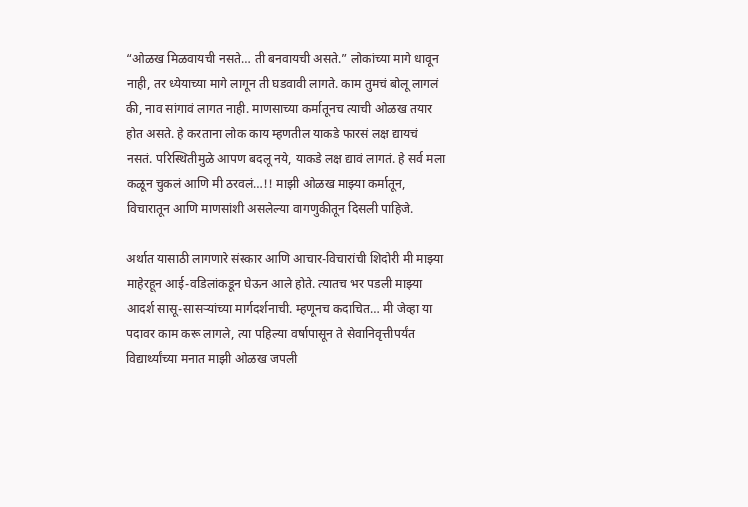“ओळख मिळवायची नसते… ती बनवायची असते.” लोकांच्या मागे धावून नाही, तर ध्येयाच्या मागे लागून ती घडवावी लागते. काम तुमचं बोलू लागलं की, नाव सांगावं लागत नाही. माणसाच्या कर्मातूनच त्याची ओळख तयार होत असते. हे करताना लोक काय म्हणतील याकडे फारसं लक्ष द्यायचं नसतं. परिस्थितीमुळे आपण बदलू नये, याकडे लक्ष द्यावं लागतं. हे सर्व मला कळून चुकलं आणि मी ठरवलं…!! माझी ओळख माझ्या कर्मातून, विचारातून आणि माणसांशी असलेल्या वागणुकीतून दिसली पाहिजे.

अर्थात यासाठी लागणारे संस्कार आणि आचार-विचारांची शिदोरी मी माझ्या माहेरहून आई-वडिलांकडून घेऊन आले होते. त्यातच भर पडली माझ्या आदर्श सासू-सासऱ्यांच्या मार्गदर्शनाची. म्हणूनच कदाचित… मी जेव्हा या पदावर काम करू लागले, त्या पहिल्या वर्षापासून ते सेवानिवृत्तीपर्यंत विद्यार्थ्यांच्या मनात माझी ओळख जपली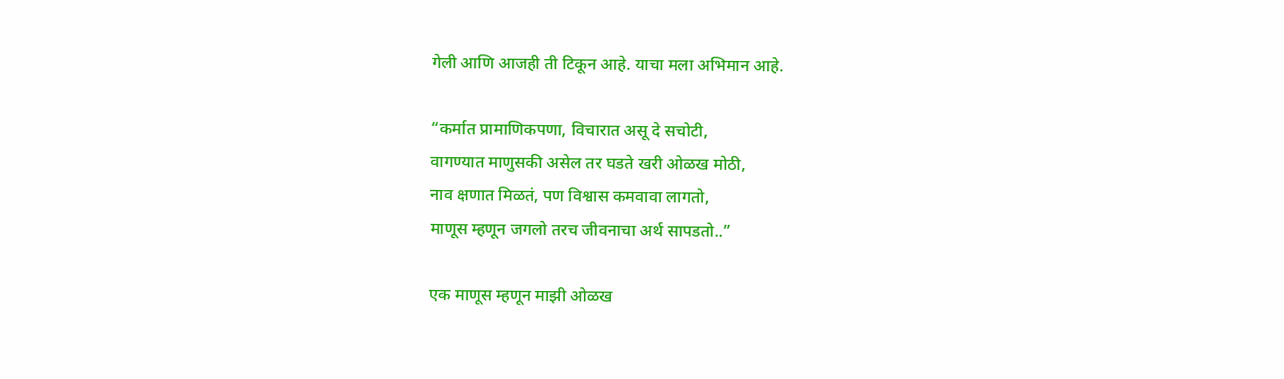गेली आणि आजही ती टिकून आहे. याचा मला अभिमान आहे.

“कर्मात प्रामाणिकपणा, विचारात असू दे सचोटी,
वागण्यात माणुसकी असेल तर घडते खरी ओळख मोठी,
नाव क्षणात मिळतं, पण विश्वास कमवावा लागतो,
माणूस म्हणून जगलो तरच जीवनाचा अर्थ सापडतो..”

एक माणूस म्हणून माझी ओळख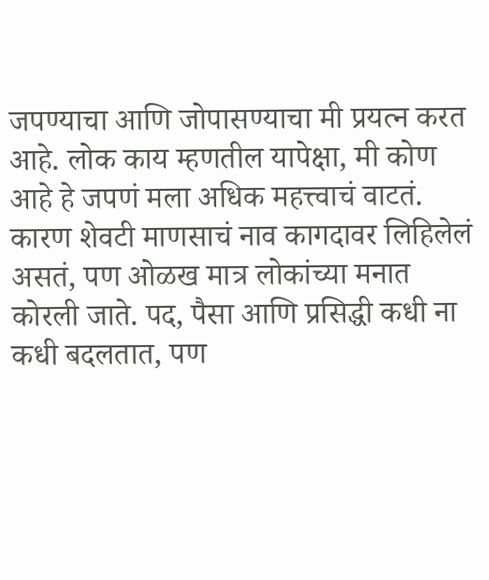जपण्याचा आणि जोपासण्याचा मी प्रयत्न करत आहे. लोक काय म्हणतील यापेक्षा, मी कोण आहे हे जपणं मला अधिक महत्त्वाचं वाटतं. कारण शेवटी माणसाचं नाव कागदावर लिहिलेलं असतं, पण ओळख मात्र लोकांच्या मनात कोरली जाते. पद, पैसा आणि प्रसिद्धी कधी ना कधी बदलतात, पण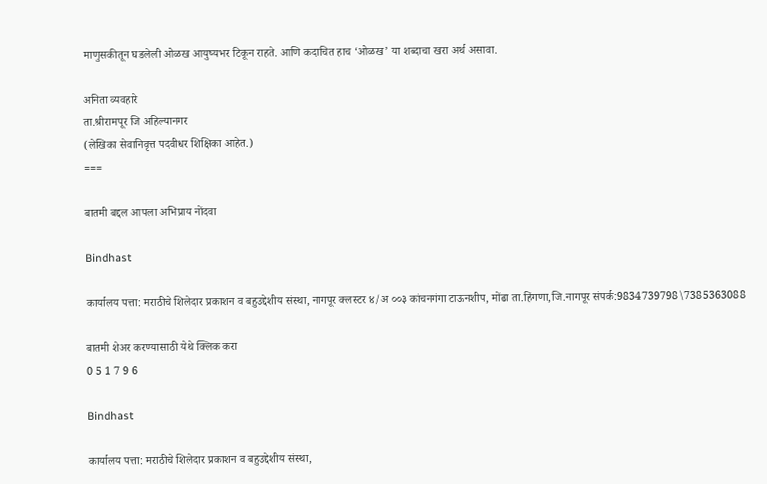माणुसकीतून घडलेली ओळख आयुष्यभर टिकून राहते. आणि कदाचित हाच ‘ओळख’ या शब्दाचा खरा अर्थ असावा.

अनिता व्यवहारे
ता.श्रीरामपूर जि अहिल्यानगर
(लेखिका सेवानिवृत्त पदवीधर शिक्षिका आहेत.)
===

बातमी बद्दल आपला अभिप्राय नोंदवा

Bindhast

कार्यालय पत्ता: मराठीचे शिलेदार प्रकाशन व बहुउद्देशीय संस्था, नागपूर क्लस्टर ४/अ ००३ कांचनगंगा टाऊनशीप, मोंढा ता.हिंगणा,जि.नागपूर संपर्क:9834739798\7385363088

बातमी शेअर करण्यासाठी येथे क्लिक करा
0 5 1 7 9 6

Bindhast

कार्यालय पत्ता: मराठीचे शिलेदार प्रकाशन व बहुउद्देशीय संस्था,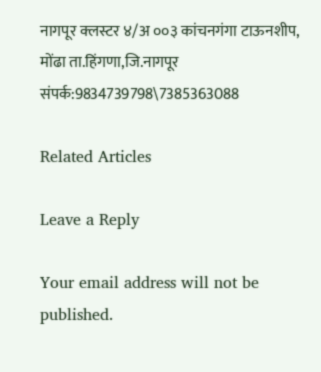नागपूर क्लस्टर ४/अ ००३ कांचनगंगा टाऊनशीप, मोंढा ता.हिंगणा,जि.नागपूर संपर्क:9834739798\7385363088

Related Articles

Leave a Reply

Your email address will not be published.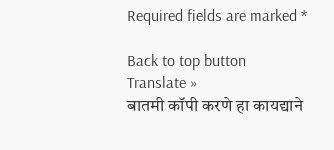Required fields are marked *

Back to top button
Translate »
बातमी कॉपी करणे हा कायद्याने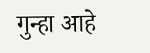गुन्हा आहे